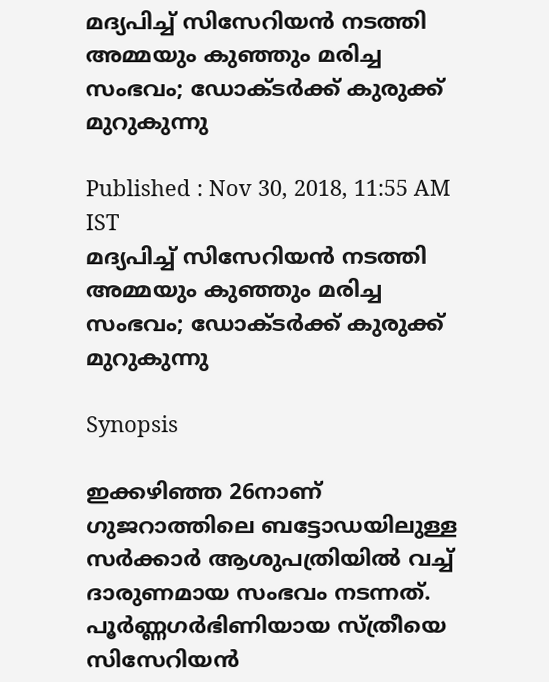മദ്യപിച്ച് സിസേറിയന്‍ നടത്തി അമ്മയും കുഞ്ഞും മരിച്ച സംഭവം; ഡോക്ടര്‍ക്ക് കുരുക്ക് മുറുകുന്നു

Published : Nov 30, 2018, 11:55 AM IST
മദ്യപിച്ച് സിസേറിയന്‍ നടത്തി അമ്മയും കുഞ്ഞും മരിച്ച സംഭവം; ഡോക്ടര്‍ക്ക് കുരുക്ക് മുറുകുന്നു

Synopsis

ഇക്കഴിഞ്ഞ 26നാണ് ഗുജറാത്തിലെ ബട്ടോഡയിലുള്ള സര്‍ക്കാര്‍ ആശുപത്രിയില്‍ വച്ച് ദാരുണമായ സംഭവം നടന്നത്. പൂര്‍ണ്ണഗര്‍ഭിണിയായ സ്ത്രീയെ സിസേറിയന്‍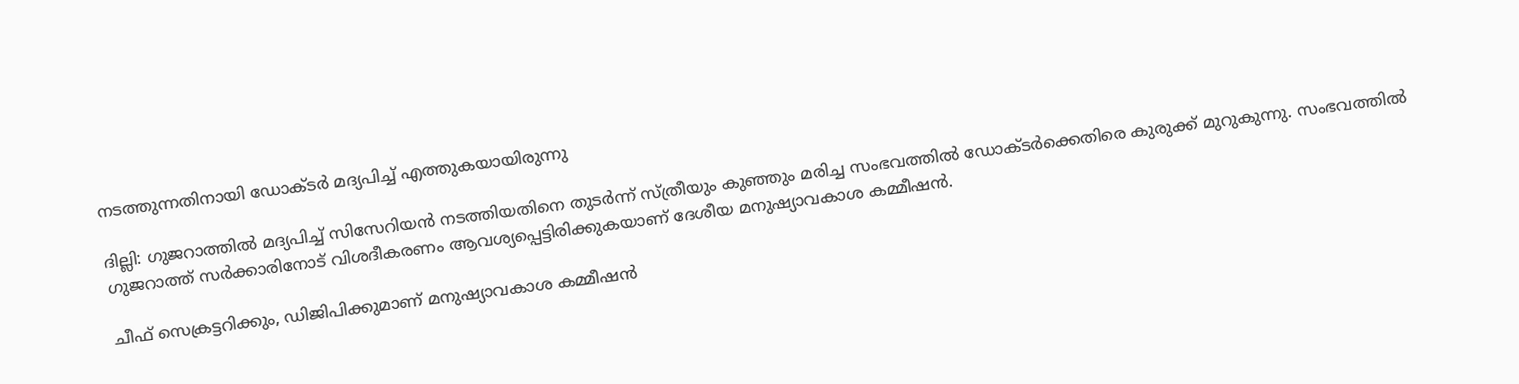നടത്തുന്നതിനായി ഡോക്ടര്‍ മദ്യപിച്ച് എത്തുകയായിരുന്നു

ദില്ലി: ഗുജറാത്തില്‍ മദ്യപിച്ച് സിസേറിയന്‍ നടത്തിയതിനെ തുടര്‍ന്ന് സ്ത്രീയും കുഞ്ഞും മരിച്ച സംഭവത്തില്‍ ഡോക്ടര്‍ക്കെതിരെ കുരുക്ക് മുറുകുന്നു. സംഭവത്തില്‍ ഗുജറാത്ത് സര്‍ക്കാരിനോട് വിശദീകരണം ആവശ്യപ്പെട്ടിരിക്കുകയാണ് ദേശീയ മനുഷ്യാവകാശ കമ്മീഷന്‍.

ചീഫ് സെക്രട്ടറിക്കും, ഡിജിപിക്കുമാണ് മനുഷ്യാവകാശ കമ്മീഷന്‍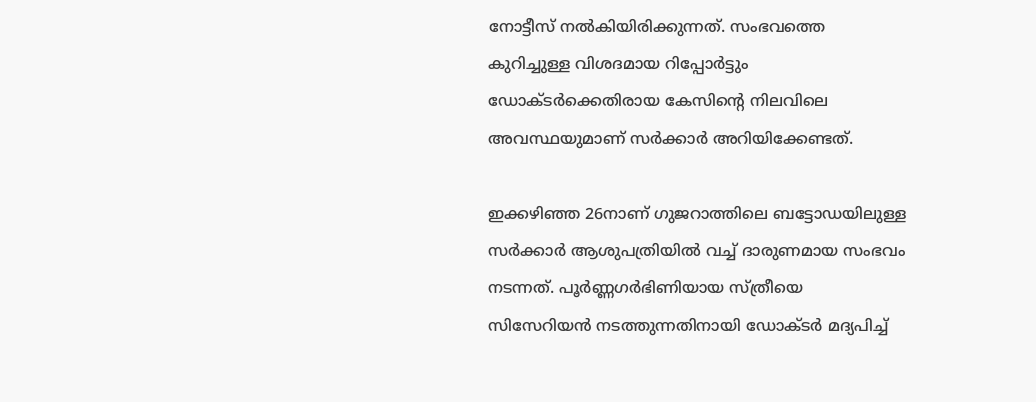നോട്ടീസ് നല്‍കിയിരിക്കുന്നത്. സംഭവത്തെ കുറിച്ചുള്ള വിശദമായ റിപ്പോര്‍ട്ടും ഡോക്ടര്‍ക്കെതിരായ കേസിന്റെ നിലവിലെ അവസ്ഥയുമാണ് സര്‍ക്കാര്‍ അറിയിക്കേണ്ടത്.

ഇക്കഴിഞ്ഞ 26നാണ് ഗുജറാത്തിലെ ബട്ടോഡയിലുള്ള സര്‍ക്കാര്‍ ആശുപത്രിയില്‍ വച്ച് ദാരുണമായ സംഭവം നടന്നത്. പൂര്‍ണ്ണഗര്‍ഭിണിയായ സ്ത്രീയെ സിസേറിയന്‍ നടത്തുന്നതിനായി ഡോക്ടര്‍ മദ്യപിച്ച്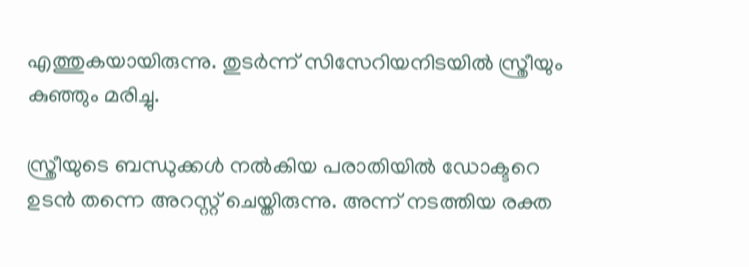എത്തുകയായിരുന്നു. തുടര്‍ന്ന് സിസേറിയനിടയില്‍ സ്ത്രീയും കുഞ്ഞും മരിച്ചു.

സ്ത്രീയുടെ ബന്ധുക്കള്‍ നല്‍കിയ പരാതിയില്‍ ഡോക്ടറെ ഉടന്‍ തന്നെ അറസ്റ്റ് ചെയ്തിരുന്നു. അന്ന് നടത്തിയ രക്ത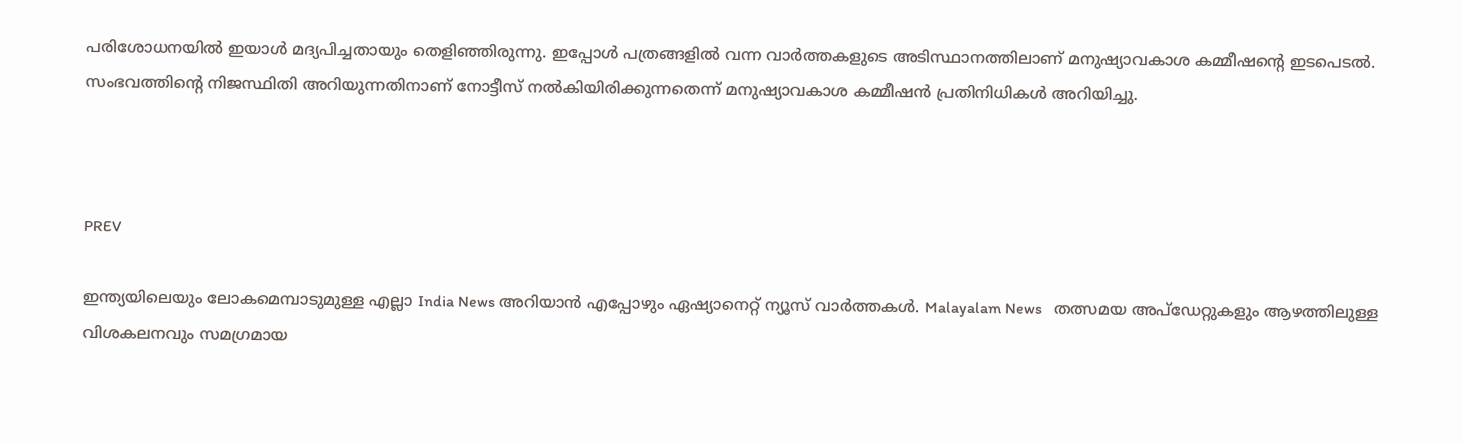പരിശോധനയില്‍ ഇയാള്‍ മദ്യപിച്ചതായും തെളിഞ്ഞിരുന്നു. ഇപ്പോള്‍ പത്രങ്ങളില്‍ വന്ന വാര്‍ത്തകളുടെ അടിസ്ഥാനത്തിലാണ് മനുഷ്യാവകാശ കമ്മീഷന്റെ ഇടപെടല്‍. സംഭവത്തിന്റെ നിജസ്ഥിതി അറിയുന്നതിനാണ് നോട്ടീസ് നല്‍കിയിരിക്കുന്നതെന്ന് മനുഷ്യാവകാശ കമ്മീഷന്‍ പ്രതിനിധികള്‍ അറിയിച്ചു.



PREV

ഇന്ത്യയിലെയും ലോകമെമ്പാടുമുള്ള എല്ലാ India News അറിയാൻ എപ്പോഴും ഏഷ്യാനെറ്റ് ന്യൂസ് വാർത്തകൾ. Malayalam News   തത്സമയ അപ്‌ഡേറ്റുകളും ആഴത്തിലുള്ള വിശകലനവും സമഗ്രമായ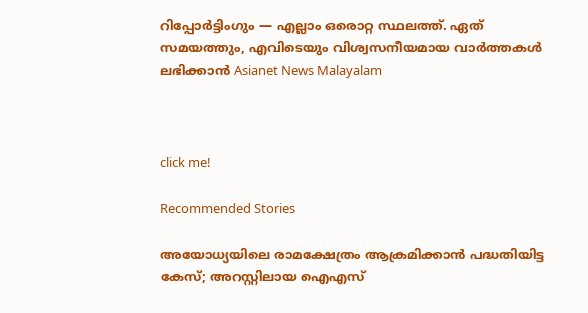റിപ്പോർട്ടിംഗും — എല്ലാം ഒരൊറ്റ സ്ഥലത്ത്. ഏത് സമയത്തും, എവിടെയും വിശ്വസനീയമായ വാർത്തകൾ ലഭിക്കാൻ Asianet News Malayalam



click me!

Recommended Stories

അയോധ്യയിലെ രാമക്ഷേത്രം ആക്രമിക്കാൻ പദ്ധതിയിട്ട കേസ്; അറസ്റ്റിലായ ഐഎസ്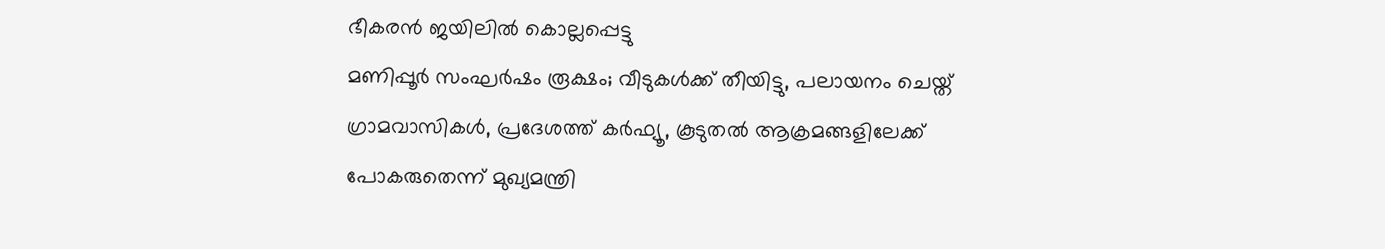ഭീകരൻ ജയിലിൽ കൊല്ലപ്പെട്ടു
മണിപ്പൂർ സംഘർഷം രൂക്ഷം; വീടുകൾക്ക് തീയിട്ടു, പലായനം ചെയ്ത് ഗ്രാമവാസികൾ, പ്രദേശത്ത് കർഫ്യൂ, കൂടുതൽ ആക്രമങ്ങളിലേക്ക് പോകരുതെന്ന് മുഖ്യമന്ത്രി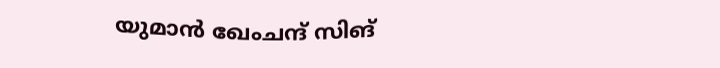യുമാൻ ഖേംചന്ദ് സിങ്